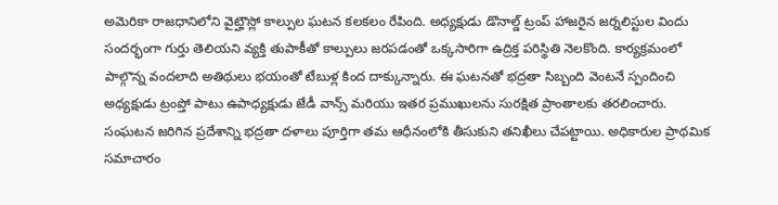అమెరికా రాజధానిలోని వైట్హౌస్లో కాల్పుల ఘటన కలకలం రేపింది. అధ్యక్షుడు డొనాల్డ్ ట్రంప్ హాజరైన జర్నలిస్టుల విందు సందర్భంగా గుర్తు తెలియని వ్యక్తి తుపాకీతో కాల్పులు జరపడంతో ఒక్కసారిగా ఉద్రిక్త పరిస్థితి నెలకొంది. కార్యక్రమంలో పాల్గొన్న వందలాది అతిథులు భయంతో టేబుళ్ల కింద దాక్కున్నారు. ఈ ఘటనతో భద్రతా సిబ్బంది వెంటనే స్పందించి అధ్యక్షుడు ట్రంప్తో పాటు ఉపాధ్యక్షుడు జేడీ వాన్స్ మరియు ఇతర ప్రముఖులను సురక్షిత ప్రాంతాలకు తరలించారు.
సంఘటన జరిగిన ప్రదేశాన్ని భద్రతా దళాలు పూర్తిగా తమ ఆధీనంలోకి తీసుకుని తనిఖీలు చేపట్టాయి. అధికారుల ప్రాథమిక సమాచారం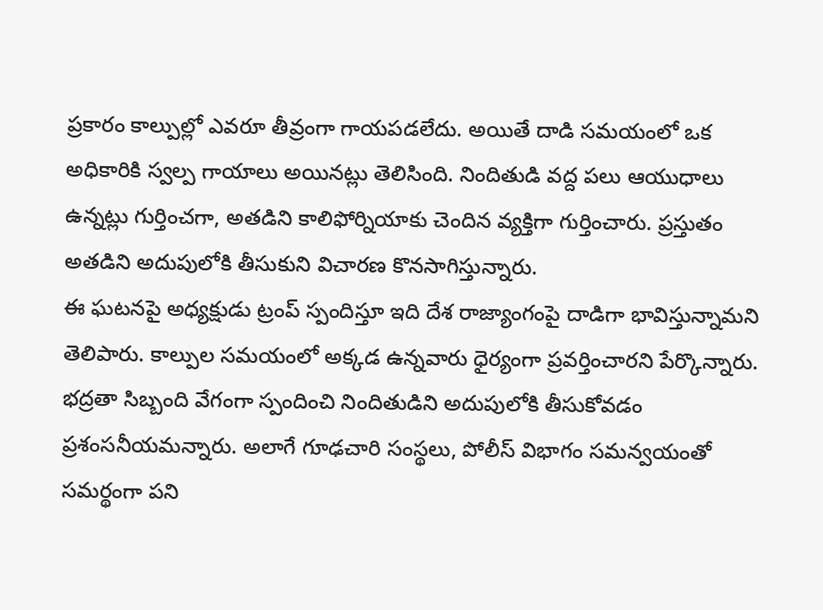ప్రకారం కాల్పుల్లో ఎవరూ తీవ్రంగా గాయపడలేదు. అయితే దాడి సమయంలో ఒక అధికారికి స్వల్ప గాయాలు అయినట్లు తెలిసింది. నిందితుడి వద్ద పలు ఆయుధాలు ఉన్నట్లు గుర్తించగా, అతడిని కాలిఫోర్నియాకు చెందిన వ్యక్తిగా గుర్తించారు. ప్రస్తుతం అతడిని అదుపులోకి తీసుకుని విచారణ కొనసాగిస్తున్నారు.
ఈ ఘటనపై అధ్యక్షుడు ట్రంప్ స్పందిస్తూ ఇది దేశ రాజ్యాంగంపై దాడిగా భావిస్తున్నామని తెలిపారు. కాల్పుల సమయంలో అక్కడ ఉన్నవారు ధైర్యంగా ప్రవర్తించారని పేర్కొన్నారు. భద్రతా సిబ్బంది వేగంగా స్పందించి నిందితుడిని అదుపులోకి తీసుకోవడం ప్రశంసనీయమన్నారు. అలాగే గూఢచారి సంస్థలు, పోలీస్ విభాగం సమన్వయంతో సమర్థంగా పని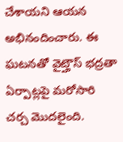చేశాయని ఆయన అభినందించారు. ఈ ఘటనతో వైట్హౌస్ భద్రతా ఏర్పాట్లపై మరోసారి చర్చ మొదలైంది.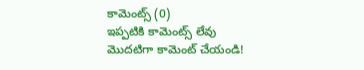కామెంట్స్ (0)
ఇప్పటికి కామెంట్స్ లేవు
మొదటిగా కామెంట్ చేయండి!